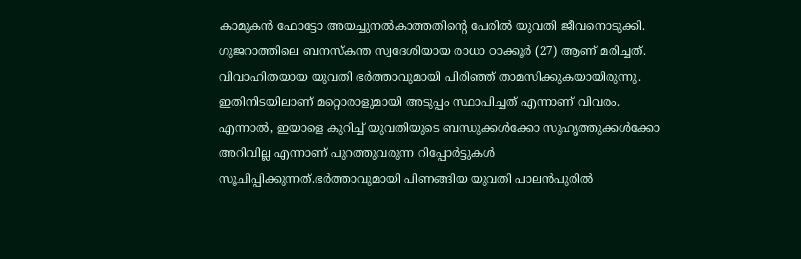കാമുകൻ ഫോട്ടോ അയച്ചുനൽകാത്തതിന്റെ പേരിൽ യുവതി ജീവനൊടുക്കി. ഗുജറാത്തിലെ ബനസ്‌കന്ത സ്വദേശിയായ രാധാ ഠാക്കൂർ (27) ആണ് മരിച്ചത്. വിവാഹിതയായ യുവതി ഭർത്താവുമായി പിരിഞ്ഞ് താമസിക്കുകയായിരുന്നു. ഇതിനിടയിലാണ് മറ്റൊരാളുമായി അടുപ്പം സ്ഥാപിച്ചത് എന്നാണ് വിവരം. എന്നാൽ, ഇയാളെ കുറിച്ച് യുവതിയുടെ ബന്ധുക്കൾക്കോ സുഹൃത്തുക്കൾക്കോ അറിവില്ല എന്നാണ് പുറത്തുവരുന്ന റിപ്പോർട്ടുകൾ സൂചിപ്പിക്കുന്നത്.ഭർത്താവുമായി പിണങ്ങിയ യുവതി പാലൻപുരിൽ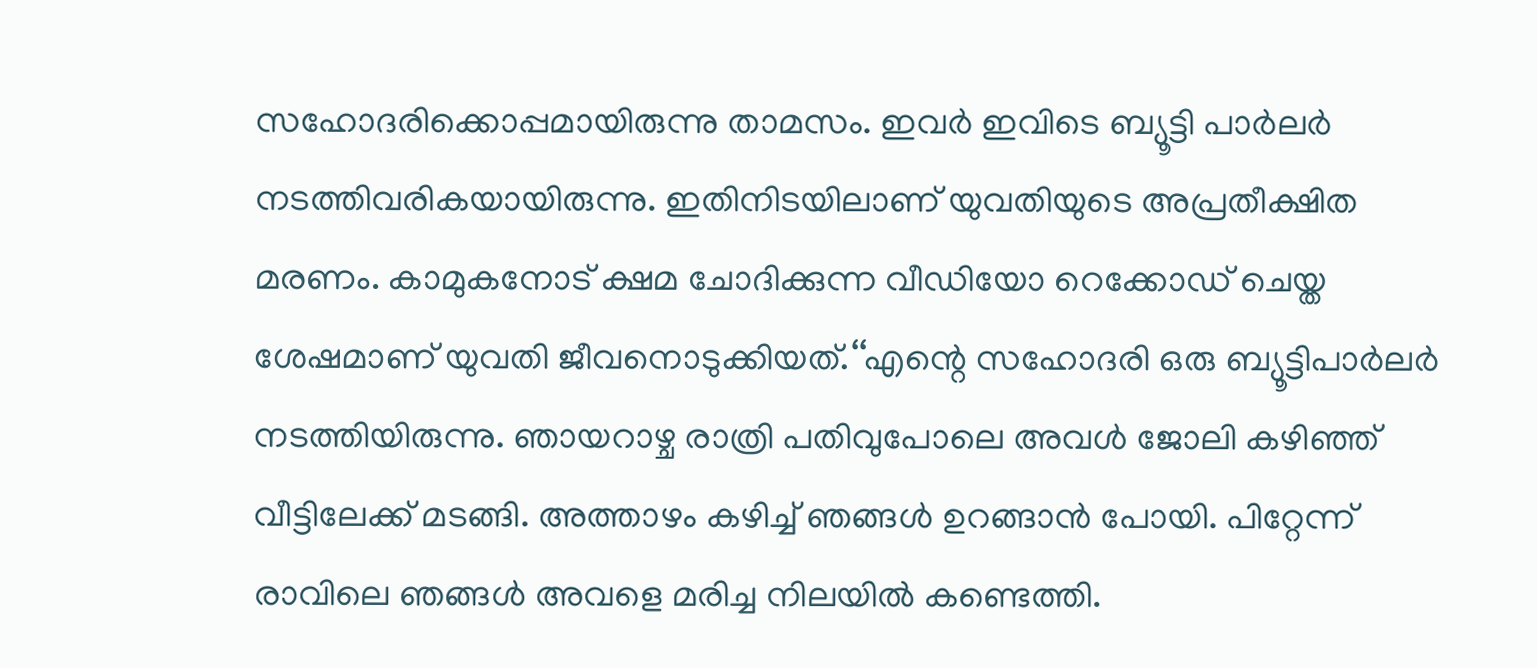സഹോദരിക്കൊപ്പമായിരുന്നു താമസം. ഇവർ ഇവിടെ ബ്യൂട്ടി പാർലർ നടത്തിവരികയായിരുന്നു. ഇതിനിടയിലാണ് യുവതിയുടെ അപ്രതീക്ഷിത മരണം. കാമുകനോട് ക്ഷമ ചോദിക്കുന്ന വീഡിയോ റെക്കോഡ് ചെയ്ത ശേഷമാണ് യുവതി ജീവനൊടുക്കിയത്.‘‘എന്റെ സഹോദരി ഒരു ബ്യൂട്ടിപാർലർ നടത്തിയിരുന്നു. ഞായറാഴ്ച രാത്രി പതിവുപോലെ അവൾ ജോലി കഴിഞ്ഞ് വീട്ടിലേക്ക് മടങ്ങി. അത്താഴം കഴിച്ച് ഞങ്ങൾ ഉറങ്ങാൻ പോയി. പിറ്റേന്ന് രാവിലെ ഞങ്ങൾ അവളെ മരിച്ച നിലയിൽ കണ്ടെത്തി.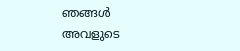ഞങ്ങൾ അവളുടെ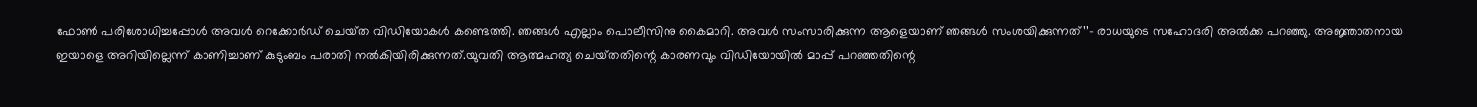ഫോൺ പരിശോധിച്ചപ്പോൾ അവൾ റെക്കോർഡ് ചെയ്‌ത വിഡിയോകൾ കണ്ടെത്തി. ഞങ്ങൾ എല്ലാം പൊലീസിനു കൈമാറി. അവൾ സംസാരിക്കുന്ന ആളെയാണ് ഞങ്ങൾ സംശയിക്കുന്നത്’’– രാധയുടെ സഹോദരി അൽക്ക പറഞ്ഞു. അജ്ഞാതനായ ഇയാളെ അറിയില്ലെന്ന് കാണിച്ചാണ് കുടുംബം പരാതി നൽകിയിരിക്കുന്നത്.യുവതി ആത്മഹത്യ ചെയ്‌തതിന്റെ കാരണവും വിഡിയോയിൽ മാപ്പ് പറഞ്ഞതിന്റെ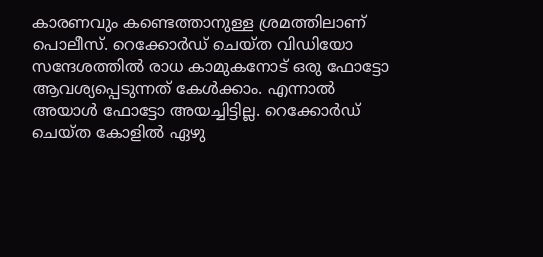കാരണവും കണ്ടെത്താനുള്ള ശ്രമത്തിലാണ് പൊലീസ്. റെക്കോർഡ് ചെയ്ത വിഡിയോ സന്ദേശത്തിൽ രാധ കാമുകനോട് ഒരു ഫോട്ടോ ആവശ്യപ്പെടുന്നത് കേൾക്കാം. എന്നാൽ അയാൾ ഫോട്ടോ അയച്ചിട്ടില്ല. റെക്കോർഡ് ചെയ്ത കോളിൽ ഏഴു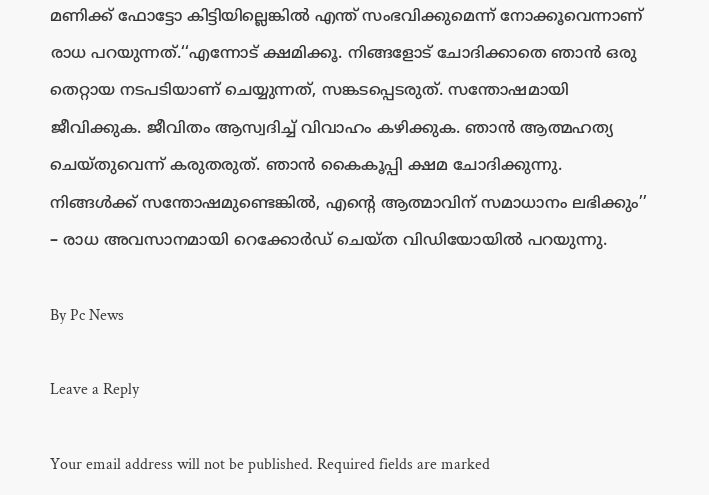മണിക്ക് ഫോട്ടോ കിട്ടിയില്ലെങ്കിൽ എന്ത് സംഭവിക്കുമെന്ന് നോക്കൂവെന്നാണ് രാധ പറയുന്നത്.‘‘എന്നോട് ക്ഷമിക്കൂ. നിങ്ങളോട് ചോദിക്കാതെ ഞാൻ ഒരു തെറ്റായ നടപടിയാണ് ചെയ്യുന്നത്, സങ്കടപ്പെടരുത്. സന്തോഷമായി ജീവിക്കുക. ജീവിതം ആസ്വദിച്ച് വിവാഹം കഴിക്കുക. ഞാൻ ആത്മഹത്യ ചെയ്തുവെന്ന് കരുതരുത്. ഞാൻ കൈകൂപ്പി ക്ഷമ ചോദിക്കുന്നു. നിങ്ങൾക്ക് സന്തോഷമുണ്ടെങ്കിൽ, എന്റെ ആത്മാവിന് സമാധാനം ലഭിക്കും’’ – രാധ അവസാനമായി റെക്കോർഡ് ചെയ്ത വിഡിയോയിൽ പറയുന്നു.

By Pc News

Leave a Reply

Your email address will not be published. Required fields are marked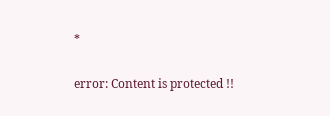*

error: Content is protected !!